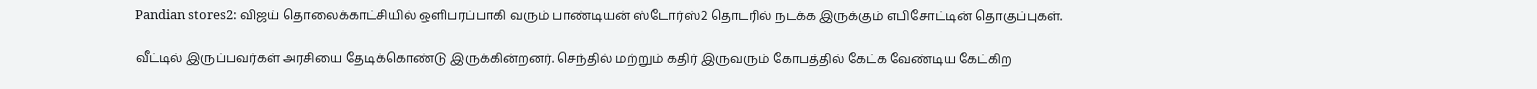Pandian stores2: விஜய் தொலைக்காட்சியில் ஒளிபரப்பாகி வரும் பாண்டியன் ஸ்டோர்ஸ்2 தொடரில் நடக்க இருக்கும் எபிசோட்டின் தொகுப்புகள்.

வீட்டில் இருப்பவர்கள் அரசியை தேடிக்கொண்டு இருக்கின்றனர். செந்தில் மற்றும் கதிர் இருவரும் கோபத்தில் கேட்க வேண்டிய கேட்கிற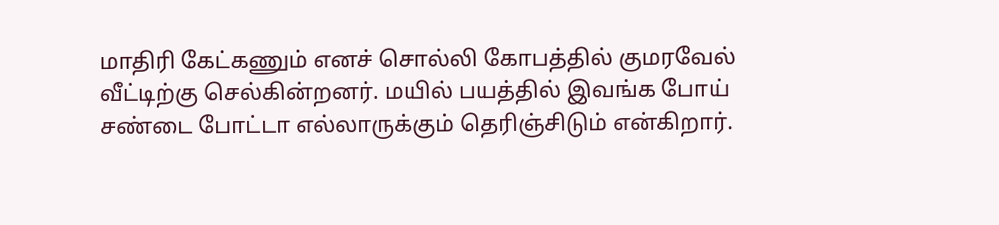மாதிரி கேட்கணும் எனச் சொல்லி கோபத்தில் குமரவேல் வீட்டிற்கு செல்கின்றனர். மயில் பயத்தில் இவங்க போய் சண்டை போட்டா எல்லாருக்கும் தெரிஞ்சிடும் என்கிறார்.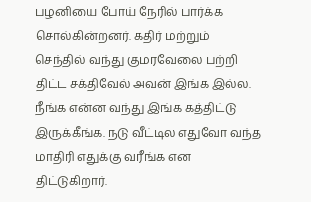பழனியை போய் நேரில் பார்க்க சொல்கின்றனர். கதிர் மற்றும் செந்தில் வந்து குமரவேலை பற்றி திட்ட சக்திவேல் அவன் இங்க இல்ல. நீங்க என்ன வந்து இங்க கத்திட்டு இருக்கீங்க. நடு வீட்டில எதுவோ வந்த மாதிரி எதுக்கு வரீங்க என திட்டுகிறார்.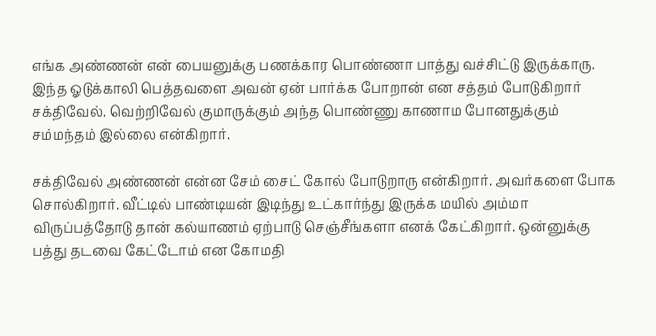எங்க அண்ணன் என் பையனுக்கு பணக்கார பொண்ணா பாத்து வச்சிட்டு இருக்காரு. இந்த ஓடுக்காலி பெத்தவளை அவன் ஏன் பார்க்க போறான் என சத்தம் போடுகிறார் சக்திவேல். வெற்றிவேல் குமாருக்கும் அந்த பொண்ணு காணாம போனதுக்கும் சம்மந்தம் இல்லை என்கிறார்.

சக்திவேல் அண்ணன் என்ன சேம் சைட் கோல் போடுறாரு என்கிறார். அவர்களை போக சொல்கிறார். வீட்டில் பாண்டியன் இடிந்து உட்கார்ந்து இருக்க மயில் அம்மா விருப்பத்தோடு தான் கல்யாணம் ஏற்பாடு செஞ்சீங்களா எனக் கேட்கிறார். ஒன்னுக்கு பத்து தடவை கேட்டோம் என கோமதி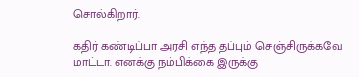சொல்கிறார்.

கதிர் கண்டிப்பா அரசி எந்த தப்பும் செஞ்சிருக்கவே மாட்டா. எனக்கு நம்பிக்கை இருக்கு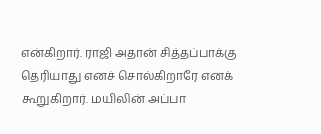என்கிறார். ராஜி அதான் சித்தப்பாக்கு தெரியாது எனச் சொல்கிறாரே எனக் கூறுகிறார். மயிலின் அப்பா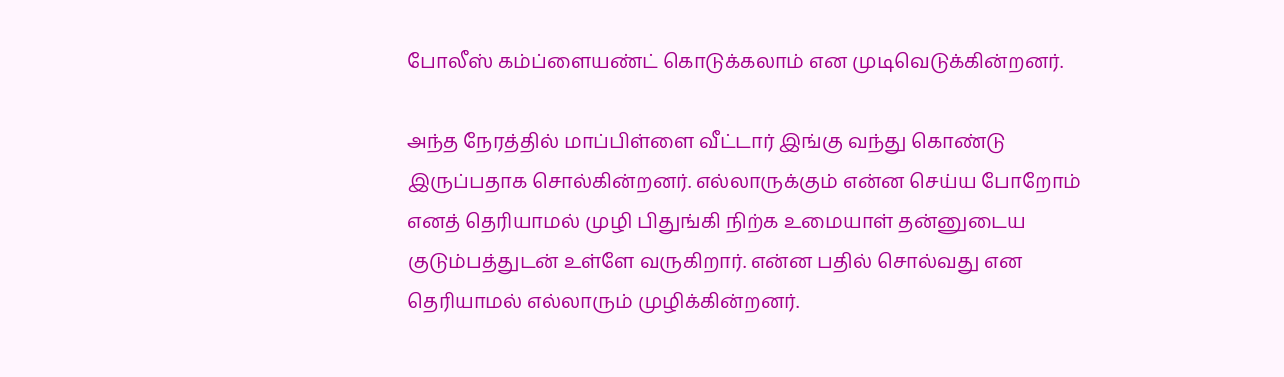போலீஸ் கம்ப்ளையண்ட் கொடுக்கலாம் என முடிவெடுக்கின்றனர்.

அந்த நேரத்தில் மாப்பிள்ளை வீட்டார் இங்கு வந்து கொண்டு இருப்பதாக சொல்கின்றனர். எல்லாருக்கும் என்ன செய்ய போறோம் எனத் தெரியாமல் முழி பிதுங்கி நிற்க உமையாள் தன்னுடைய குடும்பத்துடன் உள்ளே வருகிறார். என்ன பதில் சொல்வது என தெரியாமல் எல்லாரும் முழிக்கின்றனர்.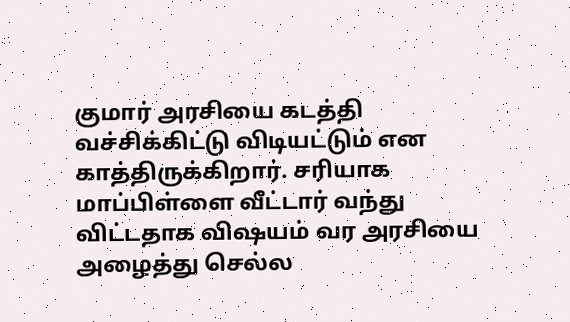குமார் அரசியை கடத்தி வச்சிக்கிட்டு விடியட்டும் என காத்திருக்கிறார். சரியாக மாப்பிள்ளை வீட்டார் வந்து விட்டதாக விஷயம் வர அரசியை அழைத்து செல்ல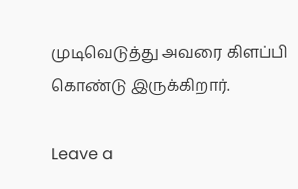முடிவெடுத்து அவரை கிளப்பி கொண்டு இருக்கிறார்.

Leave a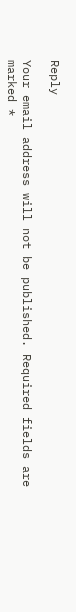Reply

Your email address will not be published. Required fields are marked *